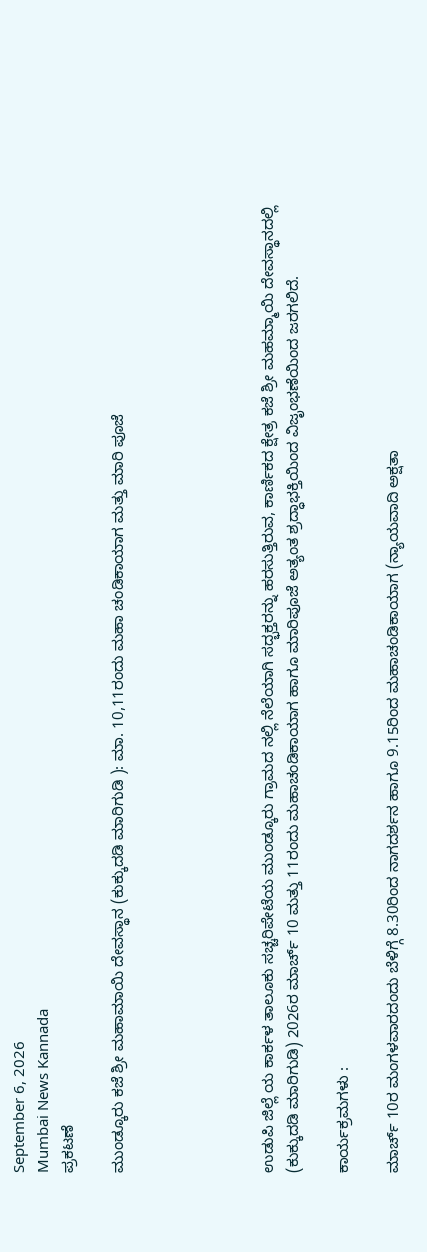September 6, 2026
Mumbai News Kannada
ಪ್ರಕಟಣೆ

ಮುಂಡ್ಕೂರು ಕಜೆ ಶ್ರೀ ಮಹಾಮಾಯಿ ದೇವಸ್ಥಾನ (ಕುಕ್ಕುದಡಿ ಮಾರಿಗುಡಿ ): ಮಾ. 10,11ರಂದು ಮಹಾ ಚಂಡಿಕಾಯಾಗ ಮತ್ತು ಮಾರಿ ಪೂಜೆ





ಉಡುಪಿ ಜಿಲ್ಲೆ ಯ ಕಾರ್ಕಳ ತಾಲೂಕು ಸಚ್ಚರಿಪೇಟೆಯ ಮುಂಡ್ಕೂರು ಗ್ರಾಮದ ನಲ್ಲಿ ನೆಲೆಯಾಗಿ ಸದ್ಭಕ್ತರನ್ನು ಹರಸುತ್ತಿರುವ, ಕಾರ್ಣಿಕದ ಕ್ಷೇತ್ರ ಕಜೆ ಶ್ರೀ ಮಹಮ್ಮಾಯಿ ದೇವಸ್ಥಾನದಲ್ಲಿ (ಕುಕ್ಕುದಡಿ ಮಾರಿಗುಡಿ) 2026ರ ಮಾರ್ಚ್ 10 ಮತ್ತು 11ರಂದು ಮಹಾಚಂಡಿಕಾಯಾಗ ಹಾಗೂ ಮಾರಿಪೂಜೆ ಅತ್ಯಂತ ಶ್ರದ್ಧಾಭಕ್ತಿಯಿಂದ ವಿಜೃಂಭಣೆಯಿಂದ ಜರಗಲಿದೆ.

ಕಾರ್ಯಕ್ರಮಗಳು :

ಮಾರ್ಚ್ 10ರ ಮಂಗಳವಾರದಂದು ಬೆಳಿಗ್ಗೆ 8.30ರಿಂದ ನಾಗದರ್ಶನ ಹಾಗೂ 9.15ರಿಂದ ಮಹಾಚಂಡಿಕಾಯಾಗ (ನ್ಯಾಯವಾದಿ ಅಕ್ಷತಾ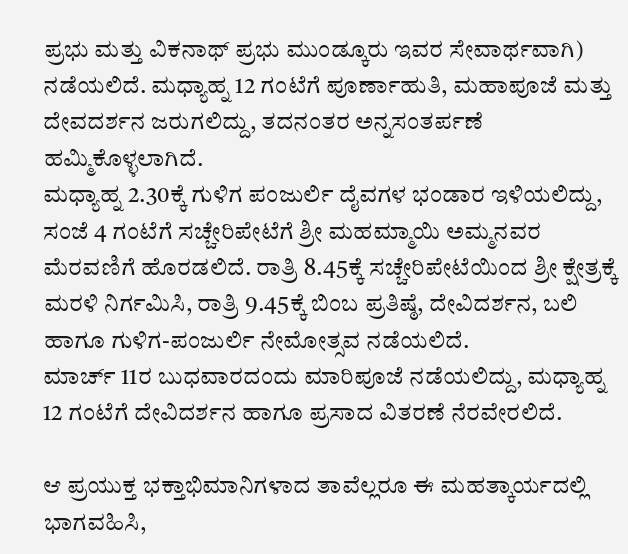ಪ್ರಭು ಮತ್ತು ವಿಕನಾಥ್ ಪ್ರಭು ಮುಂಡ್ಕೂರು ಇವರ ಸೇವಾರ್ಥವಾಗಿ) ನಡೆಯಲಿದೆ. ಮಧ್ಯಾಹ್ನ 12 ಗಂಟೆಗೆ ಪೂರ್ಣಾಹುತಿ, ಮಹಾಪೂಜೆ ಮತ್ತು ದೇವದರ್ಶನ ಜರುಗಲಿದ್ದು, ತದನಂತರ ಅನ್ನಸಂತರ್ಪಣೆ ಹಮ್ಮಿಕೊಳ್ಳಲಾಗಿದೆ.
ಮಧ್ಯಾಹ್ನ 2.30ಕ್ಕೆ ಗುಳಿಗ ಪಂಜುರ್ಲಿ ದೈವಗಳ ಭಂಡಾರ ಇಳಿಯಲಿದ್ದು, ಸಂಜೆ 4 ಗಂಟೆಗೆ ಸಚ್ಚೇರಿಪೇಟೆಗೆ ಶ್ರೀ ಮಹಮ್ಮಾಯಿ ಅಮ್ಮನವರ ಮೆರವಣಿಗೆ ಹೊರಡಲಿದೆ. ರಾತ್ರಿ 8.45ಕ್ಕೆ ಸಚ್ಚೇರಿಪೇಟೆಯಿಂದ ಶ್ರೀ ಕ್ಷೇತ್ರಕ್ಕೆ ಮರಳಿ ನಿರ್ಗಮಿಸಿ, ರಾತ್ರಿ 9.45ಕ್ಕೆ ಬಿಂಬ ಪ್ರತಿಷ್ಠೆ, ದೇವಿದರ್ಶನ, ಬಲಿ ಹಾಗೂ ಗುಳಿಗ-ಪಂಜುರ್ಲಿ ನೇಮೋತ್ಸವ ನಡೆಯಲಿದೆ.
ಮಾರ್ಚ್ 11ರ ಬುಧವಾರದಂದು ಮಾರಿಪೂಜೆ ನಡೆಯಲಿದ್ದು, ಮಧ್ಯಾಹ್ನ 12 ಗಂಟೆಗೆ ದೇವಿದರ್ಶನ ಹಾಗೂ ಪ್ರಸಾದ ವಿತರಣೆ ನೆರವೇರಲಿದೆ.

ಆ ಪ್ರಯುಕ್ತ ಭಕ್ತಾಭಿಮಾನಿಗಳಾದ ತಾವೆಲ್ಲರೂ ಈ ಮಹತ್ಕಾರ್ಯದಲ್ಲಿ ಭಾಗವಹಿಸಿ,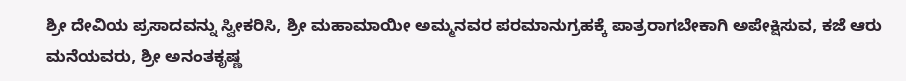ಶ್ರೀ ದೇವಿಯ ಪ್ರಸಾದವನ್ನು ಸ್ವೀಕರಿಸಿ, ಶ್ರೀ ಮಹಾಮಾಯೀ ಅಮ್ಮನವರ ಪರಮಾನುಗ್ರಹಕ್ಕೆ ಪಾತ್ರರಾಗಬೇಕಾಗಿ ಅಪೇಕ್ಷಿಸುವ, ಕಜೆ ಆರು ಮನೆಯವರು, ಶ್ರೀ ಅನಂತಕೃಷ್ಣ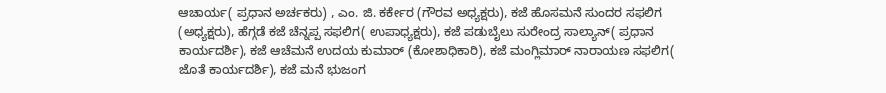ಆಚಾರ್ಯ( ಪ್ರಧಾನ ಅರ್ಚಕರು) , ಎಂ. ಜಿ. ಕರ್ಕೇರ (ಗೌರವ ಅಧ್ಯಕ್ಷರು), ಕಜೆ ಹೊಸಮನೆ ಸುಂದರ ಸಫಲಿಗ (ಅಧ್ಯಕ್ಷರು), ಹೆಗ್ಗಡೆ ಕಜೆ ಚೆನ್ನಪ್ಪ ಸಫಲಿಗ( ಉಪಾಧ್ಯಕ್ಷರು), ಕಜೆ ಪಡುಬೈಲು ಸುರೇಂದ್ರ ಸಾಲ್ಯಾನ್( ಪ್ರಧಾನ ಕಾರ್ಯದರ್ಶಿ), ಕಜೆ ಆಚೆಮನೆ ಉದಯ ಕುಮಾರ್ (ಕೋಶಾಧಿಕಾರಿ), ಕಜೆ ಮಂಗ್ಲಿಮಾರ್ ನಾರಾಯಣ ಸಫಲಿಗ( ಜೊತೆ ಕಾರ್ಯದರ್ಶಿ), ಕಜೆ ಮನೆ ಭುಜಂಗ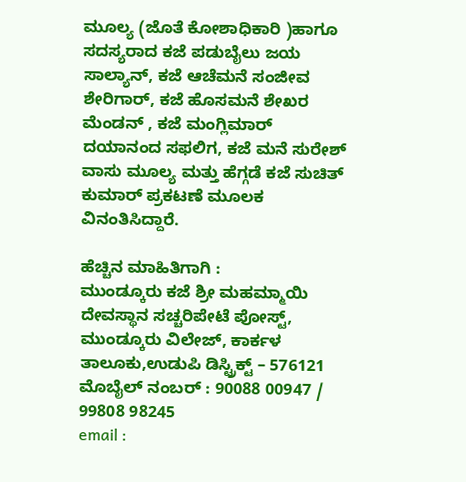ಮೂಲ್ಯ (ಜೊತೆ ಕೋಶಾಧಿಕಾರಿ )ಹಾಗೂ ಸದಸ್ಯರಾದ ಕಜೆ ಪಡುಬೈಲು ಜಯ ಸಾಲ್ಯಾನ್, ಕಜೆ ಆಚೆಮನೆ ಸಂಜೀವ ಶೇರಿಗಾರ್, ಕಜೆ ಹೊಸಮನೆ ಶೇಖರ ಮೆಂಡನ್ , ಕಜೆ ಮಂಗ್ಲಿಮಾರ್ ದಯಾನಂದ ಸಫಲಿಗ, ಕಜೆ ಮನೆ ಸುರೇಶ್ ವಾಸು ಮೂಲ್ಯ ಮತ್ತು ಹೆಗ್ಗಡೆ ಕಜೆ ಸುಚಿತ್ ಕುಮಾರ್ ಪ್ರಕಟಣೆ ಮೂಲಕ ವಿನಂತಿಸಿದ್ದಾರೆ.

ಹೆಚ್ಚಿನ ಮಾಹಿತಿಗಾಗಿ :
ಮುಂಡ್ಕೂರು ಕಜೆ ಶ್ರೀ ಮಹಮ್ಮಾಯಿ ದೇವಸ್ಥಾನ ಸಚ್ಚರಿಪೇಟೆ ಪೋಸ್ಟ್, ಮುಂಡ್ಕೂರು ವಿಲೇಜ್, ಕಾರ್ಕಳ ತಾಲೂಕು,ಉಡುಪಿ ಡಿಸ್ಟ್ರಿಕ್ಟ್ – 576121
ಮೊಬೈಲ್ ನಂಬರ್ : 90088 00947 / 99808 98245
email :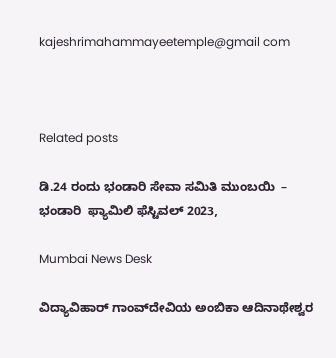kajeshrimahammayeetemple@gmail com



Related posts

ಡಿ.24 ರಂದು ಭಂಡಾರಿ ಸೇವಾ ಸಮಿತಿ ಮುಂಬಯಿ  –  ಭಂಡಾರಿ  ಫ್ಯಾಮಿಲಿ ಫೆಸ್ಟಿವಲ್ 2023,

Mumbai News Desk

ವಿದ್ಯಾವಿಹಾರ್ ಗಾಂವ್‌ದೇವಿಯ ಅಂಬಿಕಾ ಆದಿನಾಥೇಶ್ವರ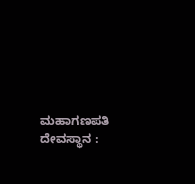ಮಹಾಗಣಪತಿ ದೇವಸ್ಥಾನ :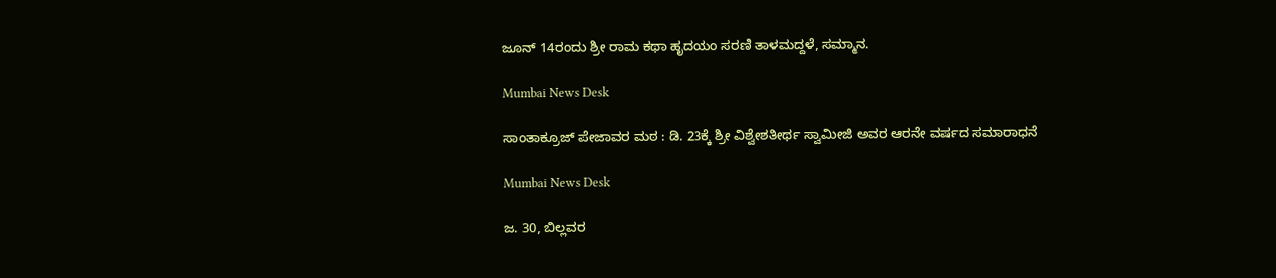ಜೂನ್ 14ರಂದು ಶ್ರೀ ರಾಮ ಕಥಾ ಹೃದಯಂ ಸರಣಿ ತಾಳಮದ್ದಳೆ, ಸಮ್ಮಾನ.

Mumbai News Desk

ಸಾಂತಾಕ್ರೂಜ್ ಪೇಜಾವರ ಮಠ : ಡಿ. 23ಕ್ಕೆ ಶ್ರೀ ವಿಶ್ವೇಶತೀರ್ಥ ಸ್ವಾಮೀಜಿ ಅವರ ಆರನೇ ವರ್ಷದ ಸಮಾರಾಧನೆ

Mumbai News Desk

ಜ. 30, ಬಿಲ್ಲವರ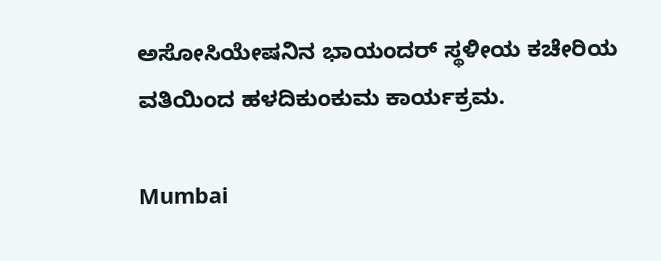ಅಸೋಸಿಯೇಷನಿನ ಭಾಯಂದರ್ ಸ್ಥಳೀಯ ಕಚೇರಿಯ ವತಿಯಿಂದ ಹಳದಿಕುಂಕುಮ ಕಾರ್ಯಕ್ರಮ.

Mumbai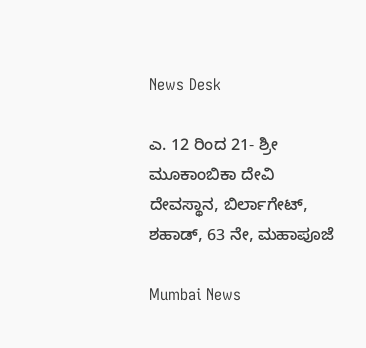News Desk

ಎ. 12 ರಿಂದ 21- ಶ್ರೀ ಮೂಕಾಂಬಿಕಾ ದೇವಿ ದೇವಸ್ಥಾನ, ಬಿರ್ಲಾಗೇಟ್, ಶಹಾಡ್, 63 ನೇ, ಮಹಾಪೂಜೆ

Mumbai News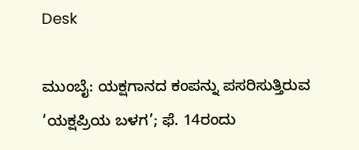Desk

ಮುಂಬೈ: ಯಕ್ಷಗಾನದ ಕಂಪನ್ನು ಪಸರಿಸುತ್ತಿರುವ ‘ಯಕ್ಷಪ್ರಿಯ ಬಳಗ’; ಫೆ. 14ರಂದು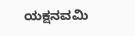ಯಕ್ಷನವಮಿ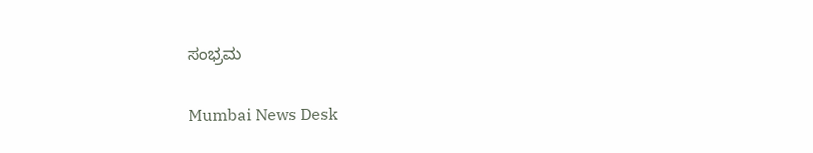ಸಂಭ್ರಮ

Mumbai News Desk